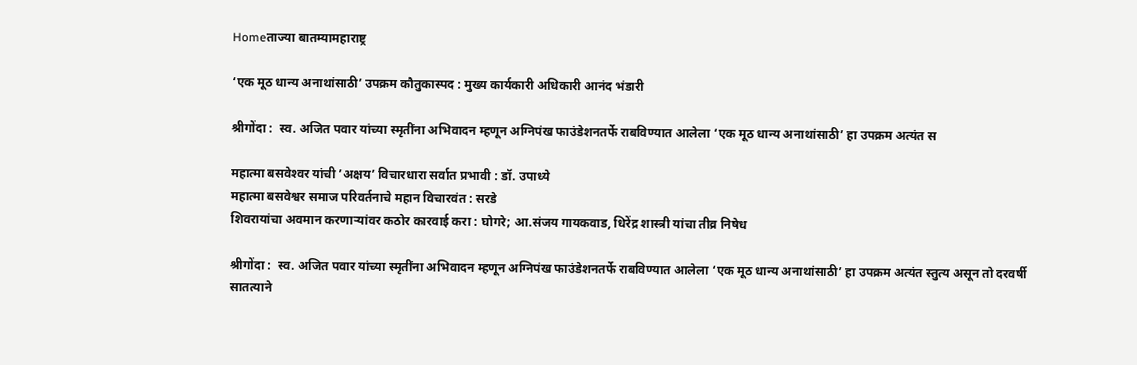Homeताज्या बातम्यामहाराष्ट्र

‘एक मूठ धान्य अनाथांसाठी’ उपक्रम कौतुकास्पद : मुख्य कार्यकारी अधिकारी आनंद भंडारी

श्रीगोंदा :  स्व. अजित पवार यांच्या स्मृतींना अभिवादन म्हणून अग्निपंख फाउंडेशनतर्फे राबविण्यात आलेला ‘एक मूठ धान्य अनाथांसाठी’ हा उपक्रम अत्यंत स

महात्मा बसवेश्‍वर यांची ’अक्षय’ विचारधारा सर्वात प्रभावी : डॉ. उपाध्ये
महात्मा बसवेश्वर समाज परिवर्तनाचे महान विचारवंत : सरडे
शिवरायांचा अवमान करणाऱ्यांवर कठोर कारवाई करा : घोगरे; आ.संजय गायकवाड, धिरेंद्र शास्त्री यांचा तीव्र निषेध

श्रीगोंदा :  स्व. अजित पवार यांच्या स्मृतींना अभिवादन म्हणून अग्निपंख फाउंडेशनतर्फे राबविण्यात आलेला ‘एक मूठ धान्य अनाथांसाठी’ हा उपक्रम अत्यंत स्तुत्य असून तो दरवर्षी सातत्याने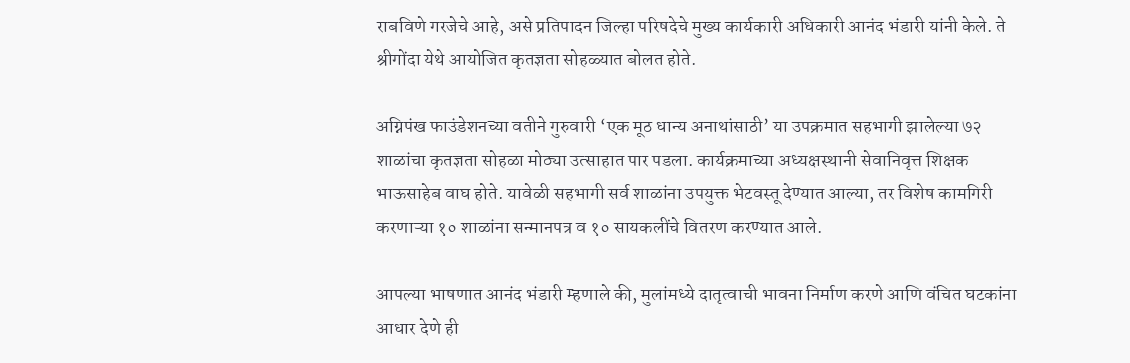राबविणे गरजेचे आहे, असे प्रतिपादन जिल्हा परिषदेचे मुख्य कार्यकारी अधिकारी आनंद भंडारी यांनी केले. ते श्रीगोंदा येथे आयोजित कृतज्ञता सोहळ्यात बोलत होते.

अग्निपंख फाउंडेशनच्या वतीने गुरुवारी ‘एक मूठ धान्य अनाथांसाठी’ या उपक्रमात सहभागी झालेल्या ७२ शाळांचा कृतज्ञता सोहळा मोठ्या उत्साहात पार पडला. कार्यक्रमाच्या अध्यक्षस्थानी सेवानिवृत्त शिक्षक भाऊसाहेब वाघ होते. यावेळी सहभागी सर्व शाळांना उपयुक्त भेटवस्तू देण्यात आल्या, तर विशेष कामगिरी करणाऱ्या १० शाळांना सन्मानपत्र व १० सायकलींचे वितरण करण्यात आले.

आपल्या भाषणात आनंद भंडारी म्हणाले की, मुलांमध्ये दातृत्वाची भावना निर्माण करणे आणि वंचित घटकांना आधार देणे ही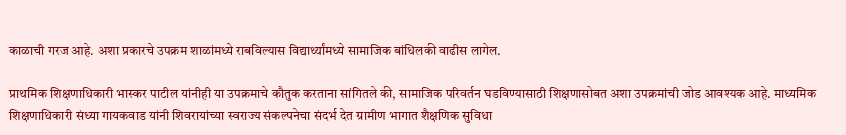काळाची गरज आहे. अशा प्रकारचे उपक्रम शाळांमध्ये राबविल्यास विद्यार्थ्यांमध्ये सामाजिक बांधिलकी वाढीस लागेल.

प्राथमिक शिक्षणाधिकारी भास्कर पाटील यांनीही या उपक्रमाचे कौतुक करताना सांगितले की, सामाजिक परिवर्तन घडविण्यासाठी शिक्षणासोबत अशा उपक्रमांची जोड आवश्यक आहे. माध्यमिक शिक्षणाधिकारी संध्या गायकवाड यांनी शिवरायांच्या स्वराज्य संकल्पनेचा संदर्भ देत ग्रामीण भागात शैक्षणिक सुविधा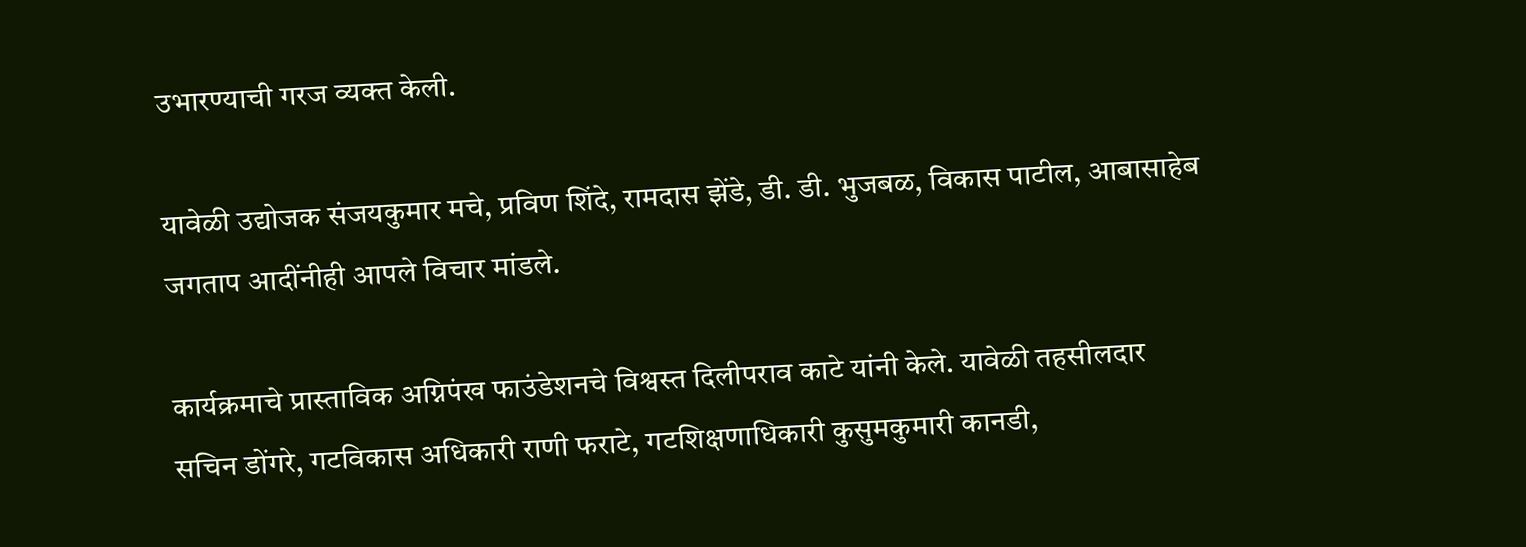उभारण्याची गरज व्यक्त केली.

यावेळी उद्योजक संजयकुमार मचे, प्रविण शिंदे, रामदास झेंडे, डी. डी. भुजबळ, विकास पाटील, आबासाहेब जगताप आदींनीही आपले विचार मांडले.

कार्यक्रमाचे प्रास्ताविक अग्निपंख फाउंडेशनचे विश्वस्त दिलीपराव काटे यांनी केले. यावेळी तहसीलदार सचिन डोंगरे, गटविकास अधिकारी राणी फराटे, गटशिक्षणाधिकारी कुसुमकुमारी कानडी,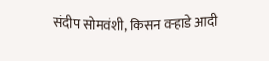संदीप सोमवंशी, किसन वऱ्हाडे आदी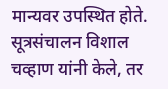मान्यवर उपस्थित होते. सूत्रसंचालन विशाल चव्हाण यांनी केले, तर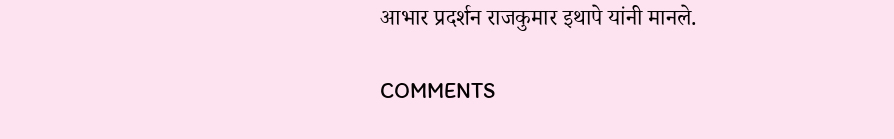आभार प्रदर्शन राजकुमार इथापे यांनी मानले.

COMMENTS